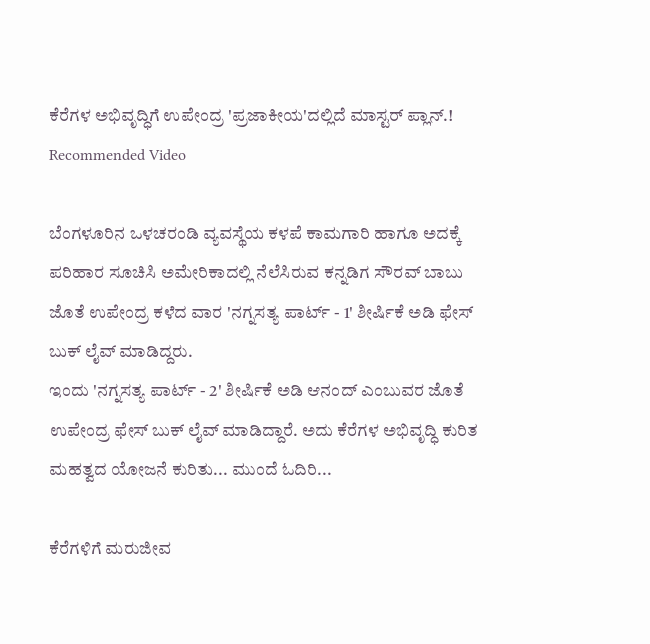ಕೆರೆಗಳ ಅಭಿವೃದ್ಧಿಗೆ ಉಪೇಂದ್ರ 'ಪ್ರಜಾಕೀಯ'ದಲ್ಲಿದೆ ಮಾಸ್ಟರ್ ಪ್ಲಾನ್.!
Recommended Video

ಬೆಂಗಳೂರಿನ ಒಳಚರಂಡಿ ವ್ಯವಸ್ಥೆಯ ಕಳಪೆ ಕಾಮಗಾರಿ ಹಾಗೂ ಅದಕ್ಕೆ ಪರಿಹಾರ ಸೂಚಿಸಿ ಅಮೇರಿಕಾದಲ್ಲಿ ನೆಲೆಸಿರುವ ಕನ್ನಡಿಗ ಸೌರವ್ ಬಾಬು ಜೊತೆ ಉಪೇಂದ್ರ ಕಳೆದ ವಾರ 'ನಗ್ನಸತ್ಯ ಪಾರ್ಟ್ - 1' ಶೀರ್ಷಿಕೆ ಅಡಿ ಫೇಸ್ ಬುಕ್ ಲೈವ್ ಮಾಡಿದ್ದರು.
ಇಂದು 'ನಗ್ನಸತ್ಯ ಪಾರ್ಟ್ - 2' ಶೀರ್ಷಿಕೆ ಅಡಿ ಆನಂದ್ ಎಂಬುವರ ಜೊತೆ ಉಪೇಂದ್ರ ಫೇಸ್ ಬುಕ್ ಲೈವ್ ಮಾಡಿದ್ದಾರೆ. ಅದು ಕೆರೆಗಳ ಅಭಿವೃದ್ಧಿ ಕುರಿತ ಮಹತ್ವದ ಯೋಜನೆ ಕುರಿತು... ಮುಂದೆ ಓದಿರಿ...

ಕೆರೆಗಳಿಗೆ ಮರುಜೀವ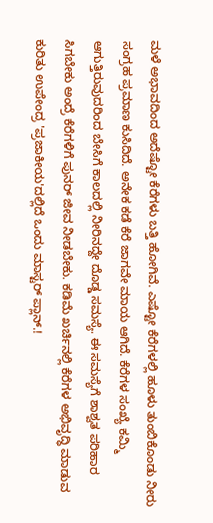ಮಳೆ ಅಭಾವದಿಂದ ಅದೆಷ್ಟೋ ಕೆರೆಗಳು ಬತ್ತಿ ಹೋಗಿವೆ. ಎಷ್ಟೋ ಕೆರೆಗಳಲ್ಲಿ ಹೂಳು ತುಂಬಿಕೊಂಡು ನೀರು ಸಂಗ್ರಹ ಪ್ರಮಾಣ ಕುಸಿದಿದೆ. ಅನೇಕ ಕಡೆ ಕೆರೆ ಜಾಗವೇ ಮಾಯ ಆಗಿದೆ. ಕೆರೆಗಳ ಸಂಖ್ಯೆ ಕಮ್ಮಿ ಆಗುತ್ತಿರುವುದರಿಂದ ಬೇಸಿಗೆ ಕಾಲದಲ್ಲಿ ನೀರಿನದ್ದೇ ದೊಡ್ಡ ಸಮಸ್ಯೆ. ಈ ಸಮಸ್ಯೆಗೆ ಶಾಶ್ವತ ಪರಿಹಾರ ಸಿಗಬೇಕು ಅಂದ್ರೆ ಕೆರೆಗಳಿಗೆ ಪುನರ್ ಜೀವ ನೀಡಬೇಕು. ಕಡಿಮೆ ಖರ್ಚಿನಲ್ಲಿ ಕೆರೆಗಳ ಅಭಿವೃದ್ಧಿ ಮಾಡುವ ಕುರಿತು ಉಪೇಂದ್ರ 'ಪ್ರಜಾಕೀಯ'ದಲ್ಲಿದೆ ಒಂದು ಮಾಸ್ಟರ್ ಪ್ಲಾನ್.!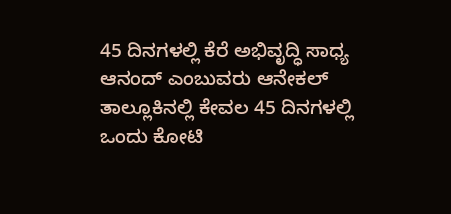45 ದಿನಗಳಲ್ಲಿ ಕೆರೆ ಅಭಿವೃದ್ಧಿ ಸಾಧ್ಯ
ಆನಂದ್ ಎಂಬುವರು ಆನೇಕಲ್ ತಾಲ್ಲೂಕಿನಲ್ಲಿ ಕೇವಲ 45 ದಿನಗಳಲ್ಲಿ ಒಂದು ಕೋಟಿ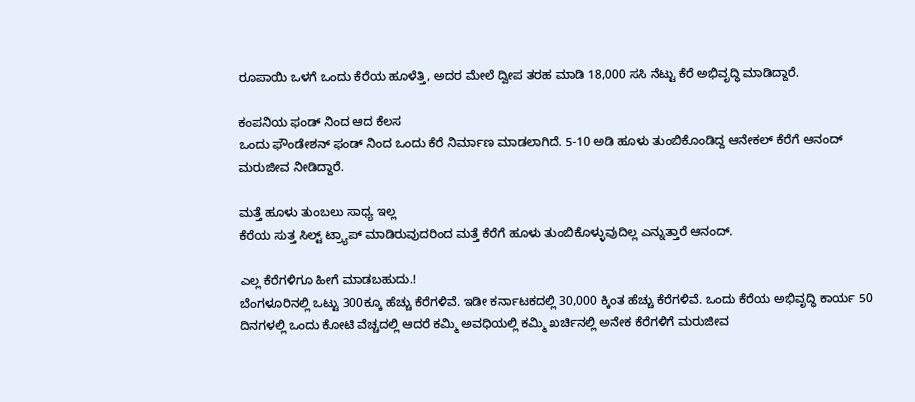ರೂಪಾಯಿ ಒಳಗೆ ಒಂದು ಕೆರೆಯ ಹೂಳೆತ್ತಿ, ಅದರ ಮೇಲೆ ದ್ವೀಪ ತರಹ ಮಾಡಿ 18,000 ಸಸಿ ನೆಟ್ಟು ಕೆರೆ ಅಭಿವೃದ್ಧಿ ಮಾಡಿದ್ದಾರೆ.

ಕಂಪನಿಯ ಫಂಡ್ ನಿಂದ ಆದ ಕೆಲಸ
ಒಂದು ಫೌಂಡೇಶನ್ ಫಂಡ್ ನಿಂದ ಒಂದು ಕೆರೆ ನಿರ್ಮಾಣ ಮಾಡಲಾಗಿದೆ. 5-10 ಅಡಿ ಹೂಳು ತುಂಬಿಕೊಂಡಿದ್ದ ಆನೇಕಲ್ ಕೆರೆಗೆ ಆನಂದ್ ಮರುಜೀವ ನೀಡಿದ್ದಾರೆ.

ಮತ್ತೆ ಹೂಳು ತುಂಬಲು ಸಾಧ್ಯ ಇಲ್ಲ
ಕೆರೆಯ ಸುತ್ತ ಸಿಲ್ಟ್ ಟ್ರ್ಯಾಪ್ ಮಾಡಿರುವುದರಿಂದ ಮತ್ತೆ ಕೆರೆಗೆ ಹೂಳು ತುಂಬಿಕೊಳ್ಳುವುದಿಲ್ಲ ಎನ್ನುತ್ತಾರೆ ಆನಂದ್.

ಎಲ್ಲ ಕೆರೆಗಳಿಗೂ ಹೀಗೆ ಮಾಡಬಹುದು.!
ಬೆಂಗಳೂರಿನಲ್ಲಿ ಒಟ್ಟು 300ಕ್ಕೂ ಹೆಚ್ಚು ಕೆರೆಗಳಿವೆ. ಇಡೀ ಕರ್ನಾಟಕದಲ್ಲಿ 30,000 ಕ್ಕಿಂತ ಹೆಚ್ಚು ಕೆರೆಗಳಿವೆ. ಒಂದು ಕೆರೆಯ ಅಭಿವೃದ್ಧಿ ಕಾರ್ಯ 50 ದಿನಗಳಲ್ಲಿ ಒಂದು ಕೋಟಿ ವೆಚ್ಚದಲ್ಲಿ ಆದರೆ ಕಮ್ಮಿ ಅವಧಿಯಲ್ಲಿ ಕಮ್ಮಿ ಖರ್ಚಿನಲ್ಲಿ ಅನೇಕ ಕೆರೆಗಳಿಗೆ ಮರುಜೀವ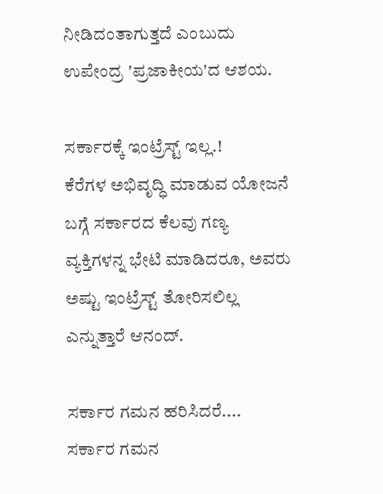ನೀಡಿದಂತಾಗುತ್ತದೆ ಎಂಬುದು ಉಪೇಂದ್ರ 'ಪ್ರಜಾಕೀಯ'ದ ಆಶಯ.

ಸರ್ಕಾರಕ್ಕೆ ಇಂಟ್ರೆಸ್ಟ್ ಇಲ್ಲ.!
ಕೆರೆಗಳ ಅಭಿವೃದ್ಧಿ ಮಾಡುವ ಯೋಜನೆ ಬಗ್ಗೆ ಸರ್ಕಾರದ ಕೆಲವು ಗಣ್ಯ ವ್ಯಕ್ತಿಗಳನ್ನ ಭೇಟಿ ಮಾಡಿದರೂ, ಅವರು ಅಷ್ಟು ಇಂಟ್ರೆಸ್ಟ್ ತೋರಿಸಲಿಲ್ಲ ಎನ್ನುತ್ತಾರೆ ಆನಂದ್.

ಸರ್ಕಾರ ಗಮನ ಹರಿಸಿದರೆ....
ಸರ್ಕಾರ ಗಮನ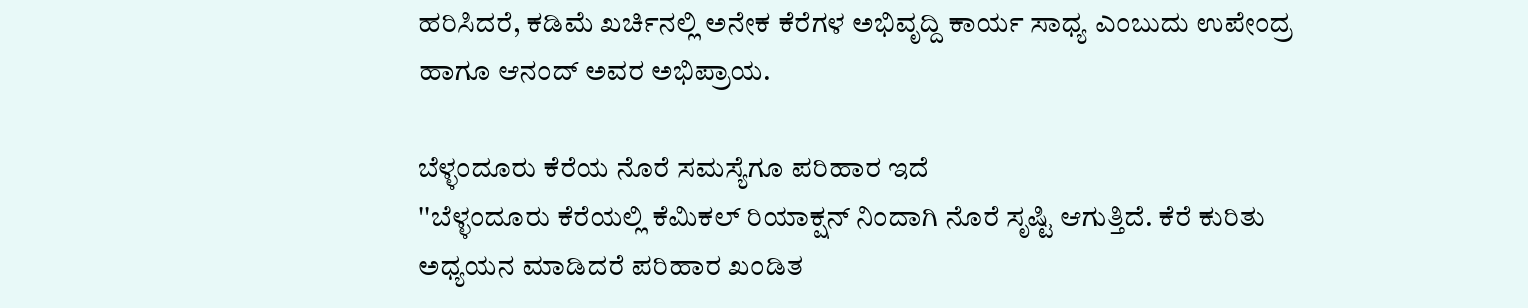ಹರಿಸಿದರೆ, ಕಡಿಮೆ ಖರ್ಚಿನಲ್ಲಿ ಅನೇಕ ಕೆರೆಗಳ ಅಭಿವೃದ್ದಿ ಕಾರ್ಯ ಸಾಧ್ಯ ಎಂಬುದು ಉಪೇಂದ್ರ ಹಾಗೂ ಆನಂದ್ ಅವರ ಅಭಿಪ್ರಾಯ.

ಬೆಳ್ಳಂದೂರು ಕೆರೆಯ ನೊರೆ ಸಮಸ್ಯೆಗೂ ಪರಿಹಾರ ಇದೆ
''ಬೆಳ್ಳಂದೂರು ಕೆರೆಯಲ್ಲಿ ಕೆಮಿಕಲ್ ರಿಯಾಕ್ಷನ್ ನಿಂದಾಗಿ ನೊರೆ ಸೃಷ್ಟಿ ಆಗುತ್ತಿದೆ. ಕೆರೆ ಕುರಿತು ಅಧ್ಯಯನ ಮಾಡಿದರೆ ಪರಿಹಾರ ಖಂಡಿತ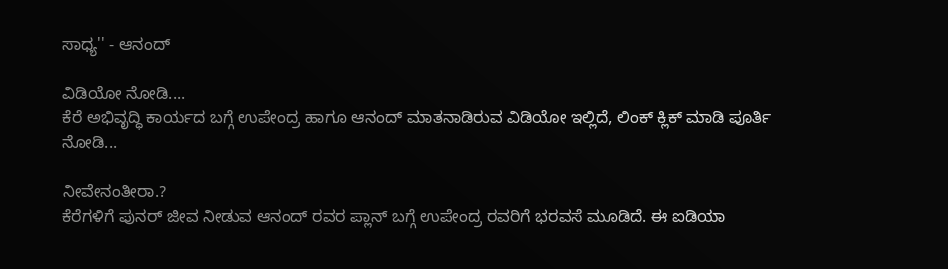ಸಾಧ್ಯ'' - ಆನಂದ್

ವಿಡಿಯೋ ನೋಡಿ....
ಕೆರೆ ಅಭಿವೃದ್ಧಿ ಕಾರ್ಯದ ಬಗ್ಗೆ ಉಪೇಂದ್ರ ಹಾಗೂ ಆನಂದ್ ಮಾತನಾಡಿರುವ ವಿಡಿಯೋ ಇಲ್ಲಿದೆ, ಲಿಂಕ್ ಕ್ಲಿಕ್ ಮಾಡಿ ಪೂರ್ತಿ ನೋಡಿ...

ನೀವೇನಂತೀರಾ.?
ಕೆರೆಗಳಿಗೆ ಪುನರ್ ಜೀವ ನೀಡುವ ಆನಂದ್ ರವರ ಪ್ಲಾನ್ ಬಗ್ಗೆ ಉಪೇಂದ್ರ ರವರಿಗೆ ಭರವಸೆ ಮೂಡಿದೆ. ಈ ಐಡಿಯಾ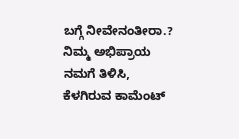ಬಗ್ಗೆ ನೀವೇನಂತೀರಾ.? ನಿಮ್ಮ ಅಭಿಪ್ರಾಯ ನಮಗೆ ತಿಳಿಸಿ, ಕೆಳಗಿರುವ ಕಾಮೆಂಟ್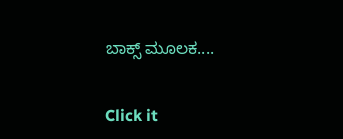ಬಾಕ್ಸ್ ಮೂಲಕ....


Click it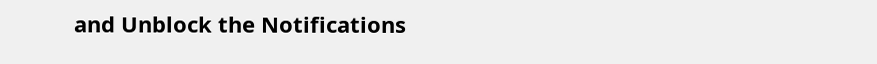and Unblock the Notifications